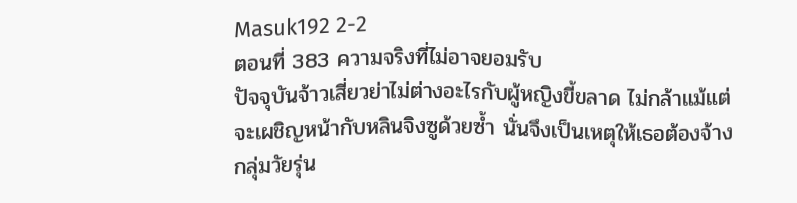Masuk192 2-2
ตอนที่ 383 ความจริงที่ไม่อาจยอมรับ
ปัจจุบันจ้าวเสี่ยวย่าไม่ต่างอะไรกับผู้หญิงขี้ขลาด ไม่กล้าแม้แต่จะเผชิญหน้ากับหลินจิงซูด้วยซ้ำ นั่นจึงเป็นเหตุให้เธอต้องจ้างกลุ่มวัยรุ่น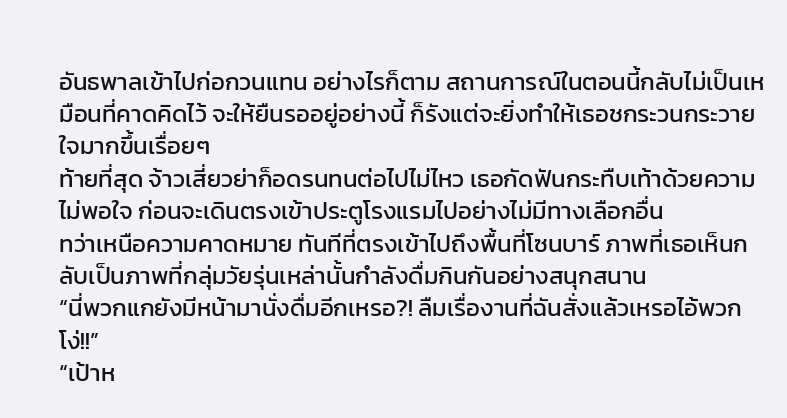อันธพาลเข้าไปก่อกวนแทน อย่างไรก็ตาม สถานการณ์ในตอนนี้กลับไม่เป็นเหมือนที่คาดคิดไว้ จะให้ยืนรออยู่อย่างนี้ ก็รังแต่จะยิ่งทำให้เธอชกระวนกระวายใจมากขึ้นเรื่อยๆ
ท้ายที่สุด จ้าวเสี่ยวย่าก็อดรนทนต่อไปไม่ไหว เธอกัดฟันกระทืบเท้าด้วยความไม่พอใจ ก่อนจะเดินตรงเข้าประตูโรงแรมไปอย่างไม่มีทางเลือกอื่น
ทว่าเหนือความคาดหมาย ทันทีที่ตรงเข้าไปถึงพื้นที่โซนบาร์ ภาพที่เธอเห็นกลับเป็นภาพที่กลุ่มวัยรุ่นเหล่านั้นกำลังดื่มกินกันอย่างสนุกสนาน
“นี่พวกแกยังมีหน้ามานั่งดื่มอีกเหรอ?! ลืมเรื่องานที่ฉันสั่งแล้วเหรอไอ้พวกโง่!!”
“เป้าห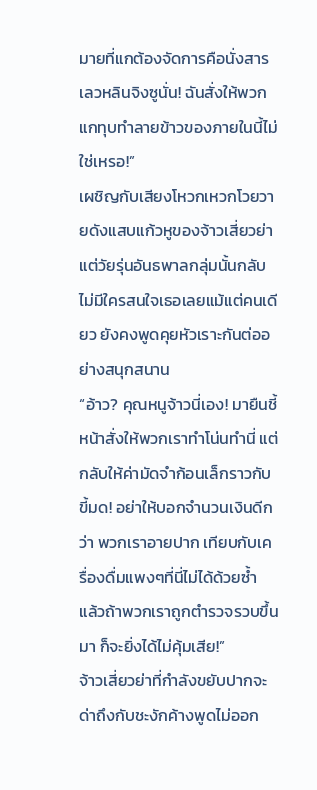มายที่แกต้องจัดการคือนั่งสารเลวหลินจิงซูนั่น! ฉันสั่งให้พวกแกทุบทำลายข้าวของภายในนี้ไม่ใช่เหรอ!”
เผชิญกับเสียงโหวกเหวกโวยวายดังแสบแก้วหูของจ้าวเสี่ยวย่า แต่วัยรุ่นอันธพาลกลุ่มนั้นกลับไม่มีใครสนใจเธอเลยแม้แต่คนเดียว ยังคงพูดคุยหัวเราะกันต่ออย่างสนุกสนาน
“อ้าว? คุณหนูจ้าวนี่เอง! มายืนชี้หน้าสั่งให้พวกเราทำโน่นทำนี่ แต่กลับให้ค่ามัดจำก้อนเล็กราวกับขี้มด! อย่าให้บอกจำนวนเงินดีกว่า พวกเราอายปาก เทียบกับเครื่องดื่มแพงๆที่นี่ไม่ได้ด้วยซ้ำ แล้วถ้าพวกเราถูกตำรวจรวบขึ้นมา ก็จะยิ่งได้ไม่คุ้มเสีย!”
จ้าวเสี่ยวย่าที่กำลังขยับปากจะด่าถึงกับชะงักค้างพูดไม่ออก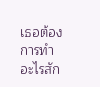เธอต้องการทำอะไรสัก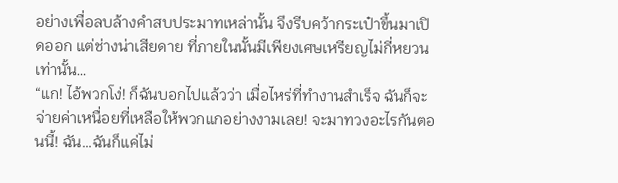อย่างเพื่อลบล้างคำสบประมาทเหล่านั้น จึงรีบคว้ากระเป๋าขึ้นมาเปิดออก แต่ช่างน่าเสียดาย ที่ภายในนั้นมีเพียงเศษเหรียญไม่กี่หยวนเท่านั้น…
“แก! ไอ้พวกโง่! ก็ฉันบอกไปแล้วว่า เมื่อไหร่ที่ทำงานสำเร็จ ฉันก็จะจ่ายค่าเหนื่อยที่เหลือให้พวกแกอย่างงามเลย! จะมาทวงอะไรกันตอนนี้! ฉัน…ฉันก็แค่ไม่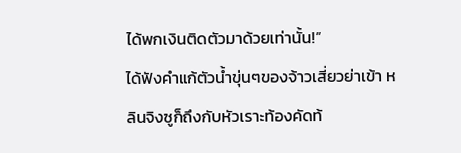ได้พกเงินติดตัวมาด้วยเท่านั้น!”
ได้ฟังคำแก้ตัวน้ำขุ่นๆของจ้าวเสี่ยวย่าเข้า หลินจิงซูก็ถึงกับหัวเราะท้องคัดท้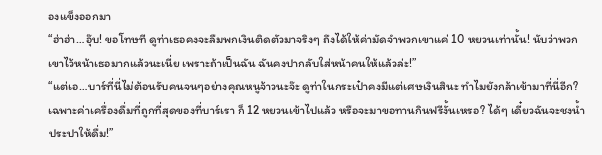องแข็งออกมา
“ฮ่าฮ่า…อุ๊บ! ขอโทษที ดูท่าเธอคงจะลืมพกเงินติดตัวมาจริงๆ ถึงได้ให้ค่ามัดจำพวกเขาแค่ 10 หยวนเท่านั้น! นับว่าพวกเขาไว้หน้าเธอมากแล้วนะเนี่ย เพราะถ้าเป็นฉัน ฉันคงปากลับใส่หน้าคนให้แล้วล่ะ!”
“แต่เอ…บาร์ที่นี่ไม่ต้อนรับคนจนๆอย่างคุณหนูจ้าวนะจ๊ะ ดูท่าในกระเป๋าคงมีแต่เศษเงินสินะ ทำไมยังกล้าเข้ามาที่นี่อีก? เฉพาะค่าเครื่องดื่มที่ถูกที่สุดของที่บาร์เรา ก็ 12 หยวนเข้าไปแล้ว หรือจะมาขอทานกินฟรีงั้นเหรอ? ได้ๆ เดี๋ยวฉันจะชงน้ำประปาให้ดื่ม!”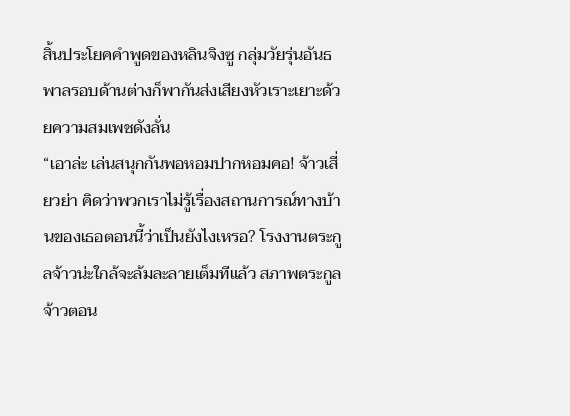สิ้นประโยคคำพูดของหลินจิงซู กลุ่มวัยรุ่นอันธพาลรอบด้านต่างก็พากันส่งเสียงหัวเราะเยาะด้วยความสมเพชดังลั่น
“เอาล่ะ เล่นสนุกกันพอหอมปากหอมคอ! จ้าวเสี่ยวย่า คิดว่าพวกเราไม่รู้เรื่องสถานการณ์ทางบ้านของเธอตอนนี้ว่าเป็นยังไงเหรอ? โรงงานตระกูลจ้าวน่ะใกล้จะล้มละลายเต็มทีแล้ว สภาพตระกูลจ้าวตอน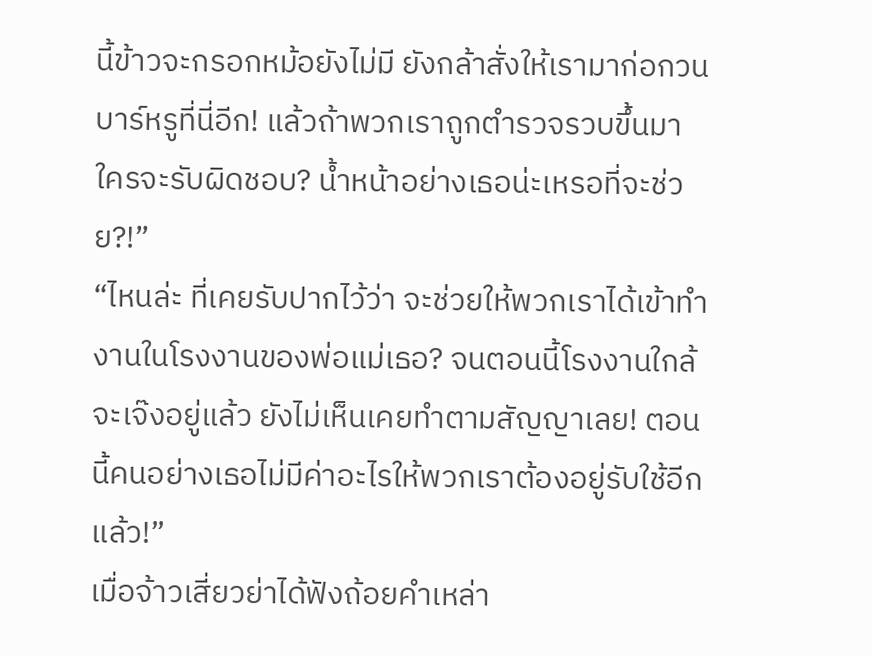นี้ข้าวจะกรอกหม้อยังไม่มี ยังกล้าสั่งให้เรามาก่อกวนบาร์หรูที่นี่อีก! แล้วถ้าพวกเราถูกตำรวจรวบขึ้นมา ใครจะรับผิดชอบ? น้ำหน้าอย่างเธอน่ะเหรอที่จะช่วย?!”
“ไหนล่ะ ที่เคยรับปากไว้ว่า จะช่วยให้พวกเราได้เข้าทำงานในโรงงานของพ่อแม่เธอ? จนตอนนี้โรงงานใกล้จะเจ๊งอยู่แล้ว ยังไม่เห็นเคยทำตามสัญญาเลย! ตอนนี้คนอย่างเธอไม่มีค่าอะไรให้พวกเราต้องอยู่รับใช้อีกแล้ว!”
เมื่อจ้าวเสี่ยวย่าได้ฟังถ้อยคำเหล่า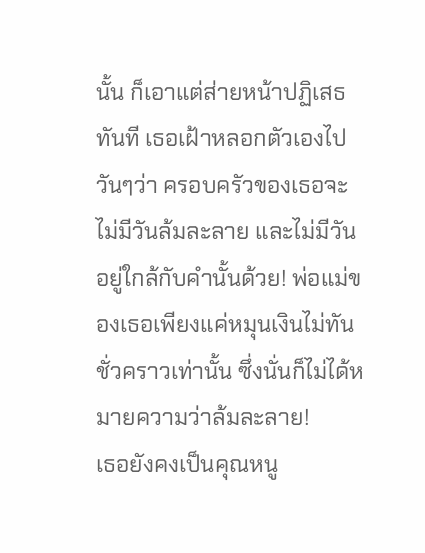นั้น ก็เอาแต่ส่ายหน้าปฏิเสธทันที เธอเฝ้าหลอกตัวเองไปวันๆว่า ครอบครัวของเธอจะไม่มีวันล้มละลาย และไม่มีวันอยู่ใกล้กับคำนั้นด้วย! พ่อแม่ของเธอเพียงแค่หมุนเงินไม่ทันชั่วคราวเท่านั้น ซึ่งนั่นก็ไม่ได้หมายความว่าล้มละลาย!
เธอยังคงเป็นคุณหนู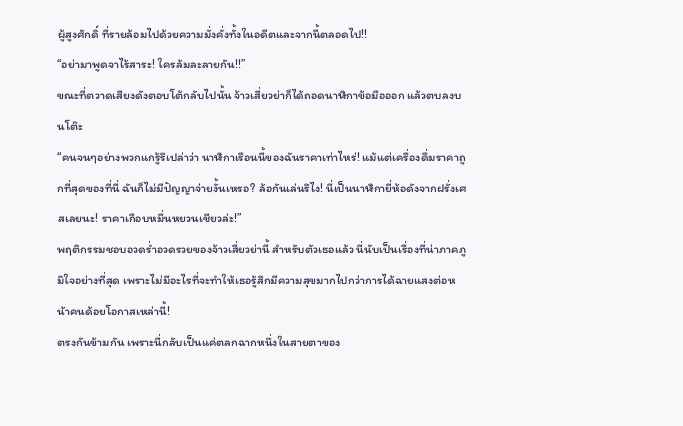ผู้สูงศักดิ์ ที่รายล้อมไปด้วยความมั่งคั่งทั้งในอดีตและจากนี้ตลอดไป!!
“อย่ามาพูดจาไร้สาระ! ใครล้มละลายกัน!!”
ขณะที่ตวาดเสียงดังตอบโต้กลับไปนั้น จ้าวเสี่ยวย่าก็ได้ถอดนาฬิกาข้อมือออก แล้วตบลงบนโต๊ะ
“คนจนๆอย่างพวกแกรู้รึเปล่าว่า นาฬิกาเรือนนี้ของฉันราคาเท่าไหร่! แม้แต่เครื่องดื่มราคาถูกที่สุดของที่นี่ ฉันก็ไม่มีปัญญาจ่ายงั้นเหรอ? ล้อกันเล่นรึไง! นี่เป็นนาฬิกายี่ห้อดังจากฝรั่งเศสเลยนะ! ราคาเกือบหมื่นหยวนเชียวล่ะ!”
พฤติกรรมชอบอวดร่ำอวดรวยของจ้าวเสี่ยวย่านี้ สำหรับตัวเธอแล้ว นี่นับเป็นเรื่องที่น่าภาคภูมิใจอย่างที่สุด เพราะไม่มีอะไรที่จะทำให้เธอรู้สึกมีความสุขมากไปกว่าการได้ฉายแสงต่อหน้าคนด้อยโอกาสเหล่านี้!
ตรงกันข้ามกัน เพราะนี่กลับเป็นแค่ตลกฉากหนึ่งในสายตาของ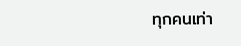ทุกคนเท่า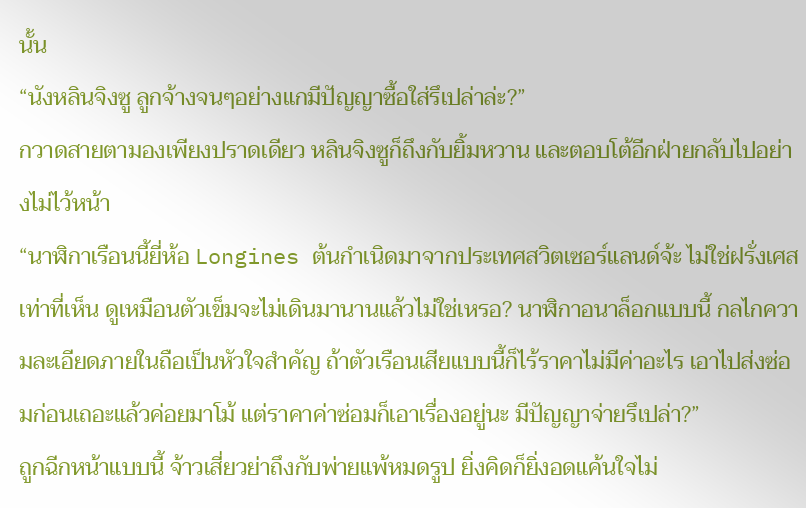นั้น
“นังหลินจิงซู ลูกจ้างจนๆอย่างแกมีปัญญาซื้อใส่รึเปล่าล่ะ?”
กวาดสายตามองเพียงปราดเดียว หลินจิงซูก็ถึงกับยิ้มหวาน และตอบโต้อีกฝ่ายกลับไปอย่างไม่ไว้หน้า
“นาฬิกาเรือนนี้ยี่ห้อ Longines ต้นกำเนิดมาจากประเทศสวิตเซอร์แลนด์จ้ะ ไม่ใช่ฝรั่งเศส เท่าที่เห็น ดูเหมือนตัวเข็มจะไม่เดินมานานแล้วไม่ใช่เหรอ? นาฬิกาอนาล็อกแบบนี้ กลไกความละเอียดภายในถือเป็นหัวใจสำคัญ ถ้าตัวเรือนเสียแบบนี้ก็ไร้ราคาไม่มีค่าอะไร เอาไปส่งซ่อมก่อนเถอะแล้วค่อยมาโม้ แต่ราคาค่าซ่อมก็เอาเรื่องอยู่นะ มีปัญญาจ่ายรึเปล่า?”
ถูกฉีกหน้าแบบนี้ จ้าวเสี่ยวย่าถึงกับพ่ายแพ้หมดรูป ยิ่งคิดก็ยิ่งอดแค้นใจไม่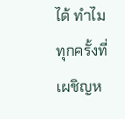ได้ ทำไมทุกครั้งที่เผชิญห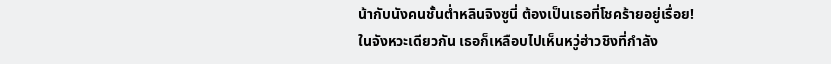น้ากับนังคนชั้นต่ำหลินจิงซูนี่ ต้องเป็นเธอที่โชคร้ายอยู่เรื่อย!
ในจังหวะเดียวกัน เธอก็เหลือบไปเห็นหวู่ฮ่าวชิงที่กำลัง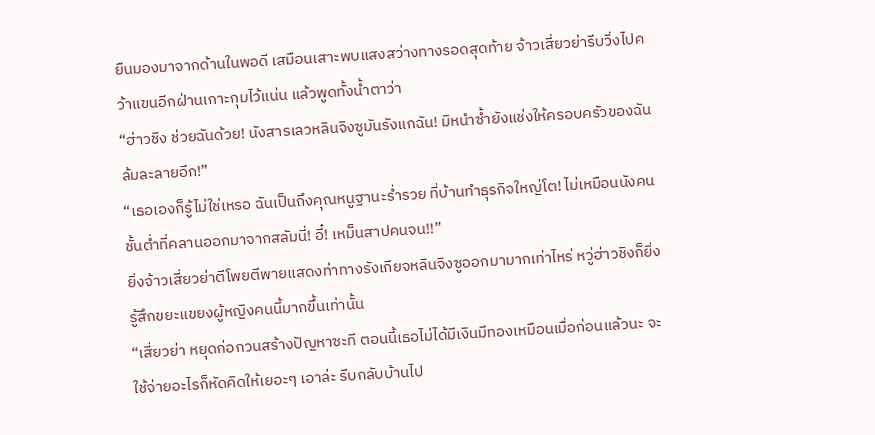ยืนมองมาจากด้านในพอดี เสมือนเสาะพบแสงสว่างทางรอดสุดท้าย จ้าวเสี่ยวย่ารีบวิ่งไปคว้าแขนอีกฝ่านเกาะกุมไว้แน่น แล้วพูดทั้งน้ำตาว่า
“ฮ่าวชิง ช่วยฉันด้วย! นังสารเลวหลินจิงซูมันรังแกฉัน! มิหนำซ้ำยังแช่งให้ครอบครัวของฉันล้มละลายอีก!”
“เธอเองก็รู้ไม่ใช่เหรอ ฉันเป็นถึงคุณหนูฐานะร่ำรวย ที่บ้านทำธุรกิจใหญ่โต! ไม่เหมือนนังคนชั้นต่ำที่คลานออกมาจากสลัมนี่! อี๋! เหม็นสาปคนจน!!”
ยิ่งจ้าวเสี่ยวย่าตีโพยตีพายแสดงท่าทางรังเกียจหลินจิงซูออกมามากเท่าไหร่ หวู่ฮ่าวชิงก็ยิ่งรู้สึกขยะแขยงผู้หญิงคนนี้มากขึ้นเท่านั้น
“เสี่ยวย่า หยุดก่อกวนสร้างปัญหาซะที ตอนนี้เธอไม่ได้มีเงินมีทองเหมือนเมื่อก่อนแล้วนะ จะใช้จ่ายอะไรก็หัดคิดให้เยอะๆ เอาล่ะ รีบกลับบ้านไป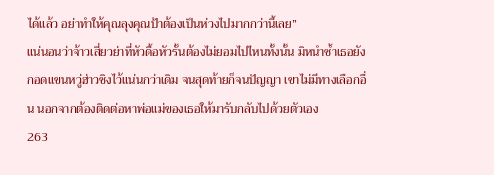ได้แล้ว อย่าทำให้คุณลุงคุณป้าต้องเป็นห่วงไปมากกว่านี้เลย”
แน่นอนว่าจ้าวเสี่ยวย่าที่หัวดื้อหัวรั้นต้องไม่ยอมไปไหนทั้งนั้น มิหนำซ้ำเธอยังกอดแขนหวู่ฮ่าวชิงไว้แน่นกว่าเดิม จนสุดท้ายก็จนปัญญา เขาไม่มีทางเลือกอื่น นอกจากต้องติดต่อหาพ่อแม่ของเธอให้มารับกลับไปด้วยตัวเอง
263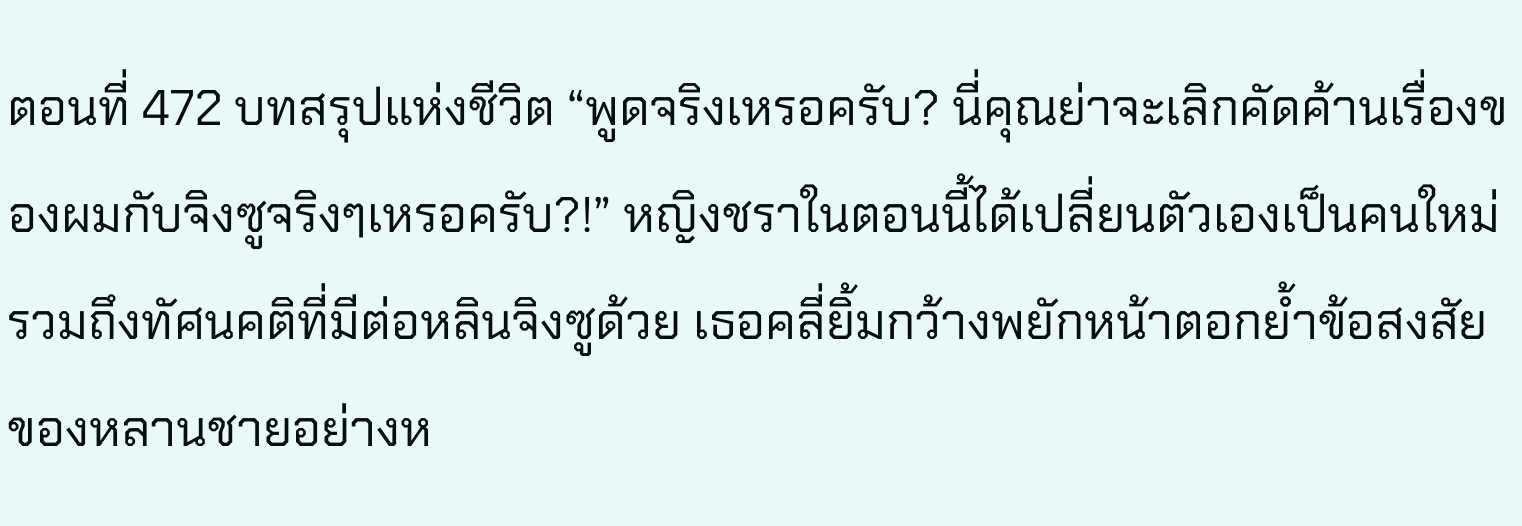ตอนที่ 472 บทสรุปแห่งชีวิต “พูดจริงเหรอครับ? นี่คุณย่าจะเลิกคัดค้านเรื่องของผมกับจิงซูจริงๆเหรอครับ?!” หญิงชราในตอนนี้ได้เปลี่ยนตัวเองเป็นคนใหม่ รวมถึงทัศนคติที่มีต่อหลินจิงซูด้วย เธอคลี่ยิ้มกว้างพยักหน้าตอกย้ำข้อสงสัยของหลานชายอย่างห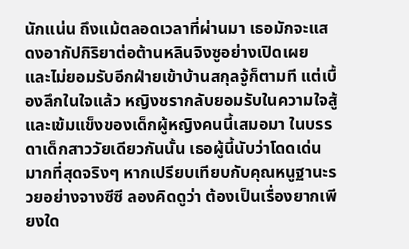นักแน่น ถึงแม้ตลอดเวลาที่ผ่านมา เธอมักจะแสดงอากัปกิริยาต่อต้านหลินจิงซูอย่างเปิดเผย และไม่ยอมรับอีกฝ่ายเข้าบ้านสกุลจู้ก็ตามที แต่เบื้องลึกในใจแล้ว หญิงชรากลับยอมรับในความใจสู้และเข้มแข็งของเด็กผู้หญิงคนนี้เสมอมา ในบรรดาเด็กสาววัยเดียวกันนั้น เธอผู้นี้นับว่าโดดเด่นมากที่สุดจริงๆ หากเปรียบเทียบกับคุณหนูฐานะรวยอย่างจางซีซี ลองคิดดูว่า ต้องเป็นเรื่องยากเพียงใด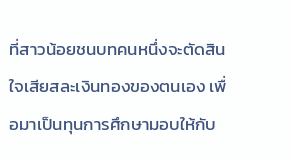ที่สาวน้อยชนบทคนหนึ่งจะตัดสินใจเสียสละเงินทองของตนเอง เพื่อมาเป็นทุนการศึกษามอบให้กับ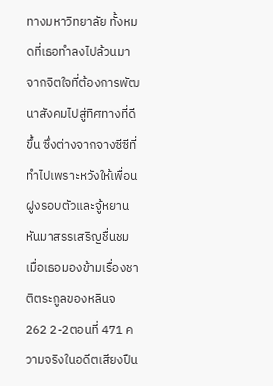ทางมหาวิทยาลัย ทั้งหมดที่เธอทำลงไปล้วนมาจากจิตใจที่ต้องการพัฒนาสังคมไปสู่ทิศทางที่ดีขึ้น ซึ่งต่างจากจางซีซีที่ทำไปเพราะหวังให้เพื่อนฝูงรอบตัวและจู้หยานหันมาสรรเสริญชื่นชม เมื่อเธอมองข้ามเรื่องชาติตระกูลของหลินจ
262 2-2ตอนที่ 471 ความจริงในอดีตเสียงปืน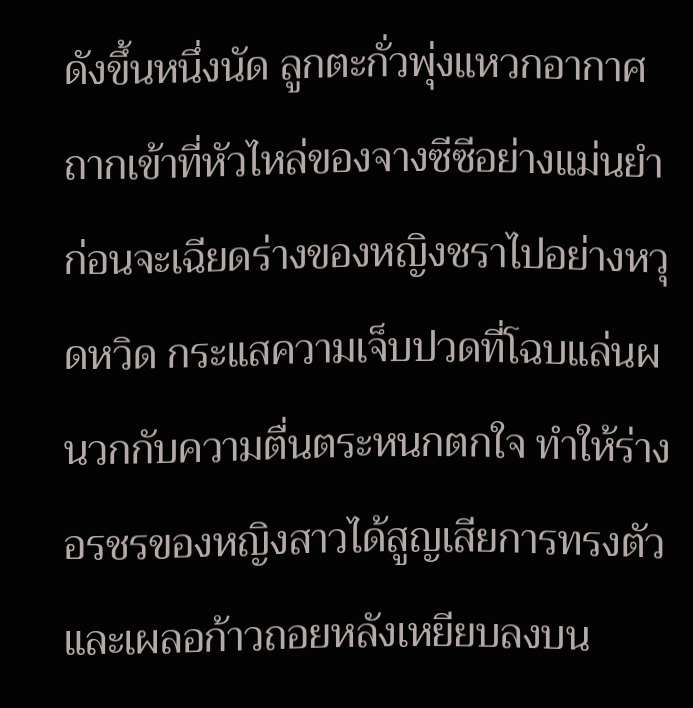ดังขึ้นหนึ่งนัด ลูกตะกั่วพุ่งแหวกอากาศถากเข้าที่หัวไหล่ของจางซีซีอย่างแม่นยำ ก่อนจะเฉียดร่างของหญิงชราไปอย่างหวุดหวิด กระแสความเจ็บปวดที่โฉบแล่นผนวกกับความตื่นตระหนกตกใจ ทำให้ร่างอรชรของหญิงสาวได้สูญเสียการทรงตัว และเผลอก้าวถอยหลังเหยียบลงบน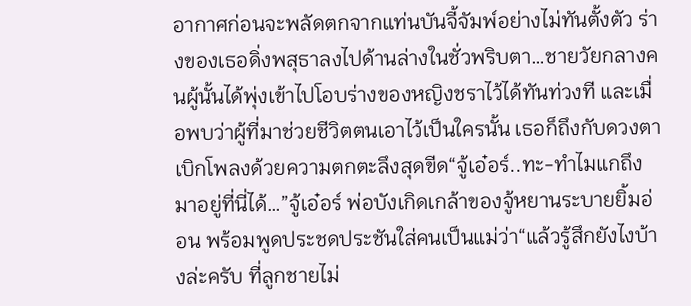อากาศก่อนจะพลัดตกจากแท่นบันจี้จัมพ์อย่างไม่ทันตั้งตัว ร่างของเธอดิ่งพสุธาลงไปด้านล่างในชั่วพริบตา…ชายวัยกลางคนผู้นั้นได้พุ่งเข้าไปโอบร่างของหญิงชราไว้ได้ทันท่วงที และเมื่อพบว่าผู้ที่มาช่วยชีวิตตนเอาไว้เป็นใครนั้น เธอก็ถึงกับดวงตาเบิกโพลงด้วยความตกตะลึงสุดขีด“จู้เอ๋อร์..ทะ-ทำไมแกถึงมาอยู่ที่นี่ได้…”จู้เอ๋อร์ พ่อบังเกิดเกล้าของจู้หยานระบายยิ้มอ่อน พร้อมพูดประชดประชันใส่คนเป็นแม่ว่า“แล้วรู้สึกยังไงบ้างล่ะครับ ที่ลูกชายไม่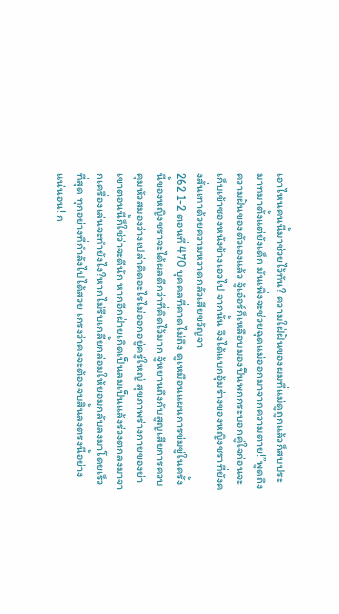เอาไหนคนนี้มาช่วยไว้ทัน? ความใฝ่ฝันของผมที่แม่ดูถูกแล้วก็สบประมาทมาตั้งแต่ยังเด็ก มันเพิ่งจะช่วยฉุดแม่ออกมาจากความตาย!”พูดถึงความฝันของตัวเองแล้ว จู้เอ๋อร์ก็เหลือบมองปืนพกกระบอกคู่ใจก่อนจะเก็บเข้าซองหนังข้างเอวไป จากนั้น จึงได้แบกอุ้มร่างของหญิงชราที่ยังคงสั่นเทาด้วยความหวาดกลัวเสียขวัญจา
262 1-2 ตอนที่ 470 บุคคลที่คาดไม่ถึง ดูเหมือนแผนการข่มขู่ในครั้งนี้ของหญิงชราจะได้ผลดีกว่าที่คิดไว้มาก จู้หยานถึงกับสูญเสียการควบคุมหัวสมองว่างเปล่าคิดอะไรไม่ออกอยู่ครู่ใหญ่ สุขภาพร่างกายของย่าเขาตอนนี้ก็ใช่ว่าจะดีนัก หากอีกฝ่ายเกิดเป็นลมเป็นแล้งร่วงตกลงมาจากเครื่องเล่นจะทำยังไง?หากไม่รีบเกลี้ยกล่อมให้ยอมกลับลงมาโดยเร็วที่สุด ทุกอย่างที่กำลังไปได้สวย เกรงว่าคงจะต้องจบสิ้นลงตรงนี้อย่างแน่นอน! ก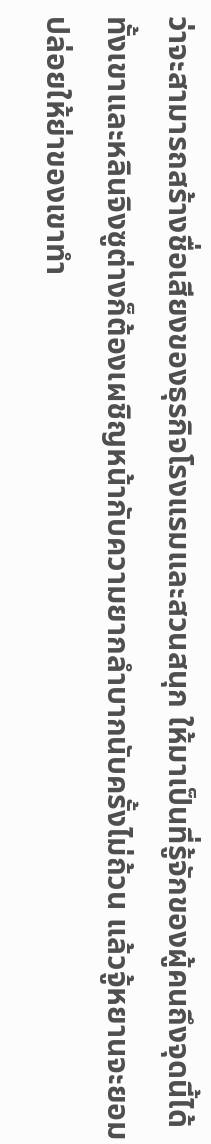ว่าจะสามารถสร้างชื่อเสียงของธุรกิจโรงแรมและสวนสนุก ให้มาเป็นที่รู้จักของผู้คนถึงจุดนี้ได้ ทั้งเขาและหลินจิงซูต่างก็ต้องเผชิญหน้ากับความยากลำบากนับครั้งไม่ถ้วน แล้วจู้หยานจะยอมปล่อยให้ย่าของเขาทำ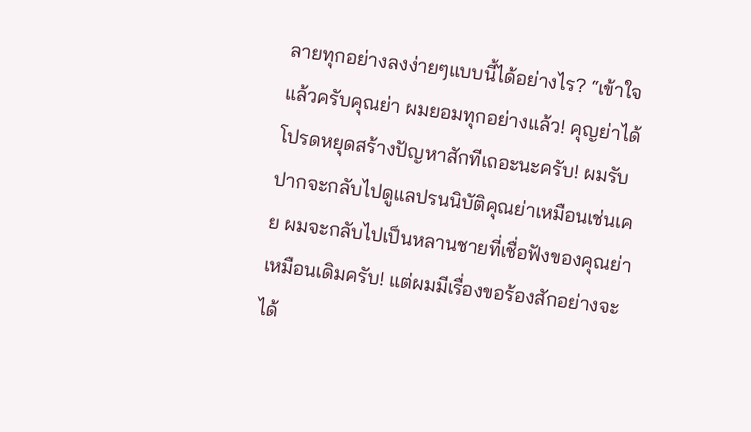ลายทุกอย่างลงง่ายๆแบบนี้ได้อย่างไร? “เข้าใจแล้วครับคุณย่า ผมยอมทุกอย่างแล้ว! คุญย่าได้โปรดหยุดสร้างปัญหาสักทีเถอะนะครับ! ผมรับปากจะกลับไปดูแลปรนนิบัติคุณย่าเหมือนเช่นเคย ผมจะกลับไปเป็นหลานชายที่เชื่อฟังของคุณย่าเหมือนเดิมครับ! แต่ผมมีเรื่องขอร้องสักอย่างจะได้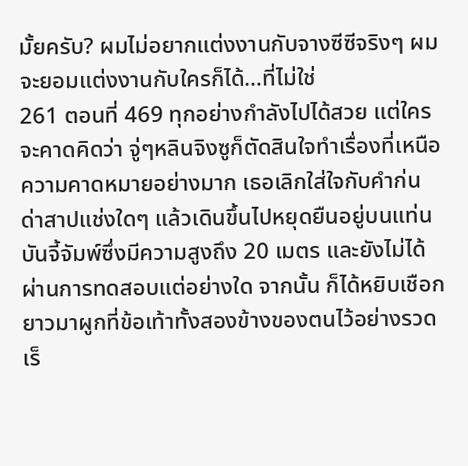มั้ยครับ? ผมไม่อยากแต่งงานกับจางซีซีจริงๆ ผมจะยอมแต่งงานกับใครก็ได้…ที่ไม่ใช่
261 ตอนที่ 469 ทุกอย่างกำลังไปได้สวย แต่ใครจะคาดคิดว่า จู่ๆหลินจิงซูก็ตัดสินใจทำเรื่องที่เหนือความคาดหมายอย่างมาก เธอเลิกใส่ใจกับคำก่นด่าสาปแช่งใดๆ แล้วเดินขึ้นไปหยุดยืนอยู่บนแท่นบันจี้จัมพ์ซึ่งมีความสูงถึง 20 เมตร และยังไม่ได้ผ่านการทดสอบแต่อย่างใด จากนั้น ก็ได้หยิบเชือกยาวมาผูกที่ข้อเท้าทั้งสองข้างของตนไว้อย่างรวดเร็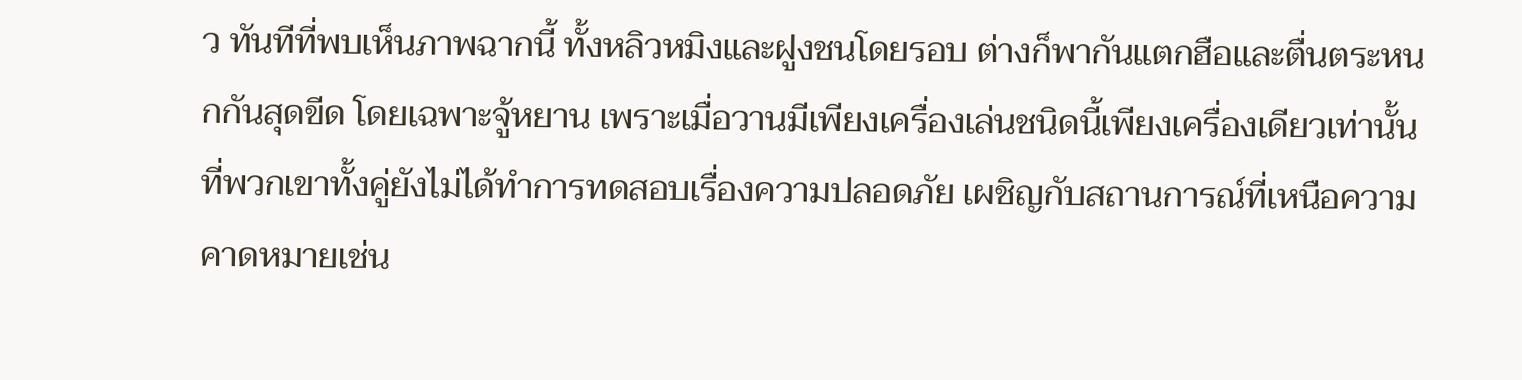ว ทันทีที่พบเห็นภาพฉากนี้ ทั้งหลิวหมิงและฝูงชนโดยรอบ ต่างก็พากันแตกฮือและตื่นตระหนกกันสุดขีด โดยเฉพาะจู้หยาน เพราะเมื่อวานมีเพียงเครื่องเล่นชนิดนี้เพียงเครื่องเดียวเท่านั้น ที่พวกเขาทั้งคู่ยังไม่ได้ทำการทดสอบเรื่องความปลอดภัย เผชิญกับสถานการณ์ที่เหนือความคาดหมายเช่น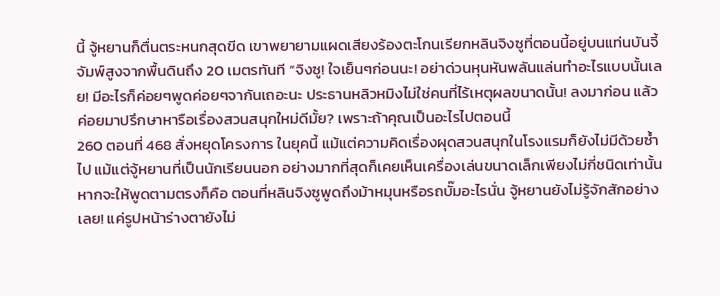นี้ จู้หยานก็ตื่นตระหนกสุดขีด เขาพยายามแผดเสียงร้องตะโกนเรียกหลินจิงซูที่ตอนนี้อยู่บนแท่นบันจี้จัมพ์สูงจากพื้นดินถึง 20 เมตรทันที “จิงซู! ใจเย็นๆก่อนนะ! อย่าด่วนหุนหันพลันแล่นทำอะไรแบบนั้นเลย! มีอะไรก็ค่อยๆพูดค่อยๆจากันเถอะนะ ประธานหลิวหมิงไม่ใช่คนที่ไร้เหตุผลขนาดนั้น! ลงมาก่อน แล้วค่อยมาปรึกษาหารือเรื่องสวนสนุกใหม่ดีมั้ย? เพราะถ้าคุณเป็นอะไรไปตอนนี้
260 ตอนที่ 468 สั่งหยุดโครงการ ในยุคนี้ แม้แต่ความคิดเรื่องผุดสวนสนุกในโรงแรมก็ยังไม่มีด้วยซ้ำไป แม้แต่จู้หยานที่เป็นนักเรียนนอก อย่างมากที่สุดก็เคยเห็นเครื่องเล่นขนาดเล็กเพียงไม่กี่ชนิดเท่านั้น หากจะให้พูดตามตรงก็คือ ตอนที่หลินจิงซูพูดถึงม้าหมุนหรือรถบั๊มอะไรนั่น จู้หยานยังไม่รู้จักสักอย่างเลย! แค่รูปหน้าร่างตายังไม่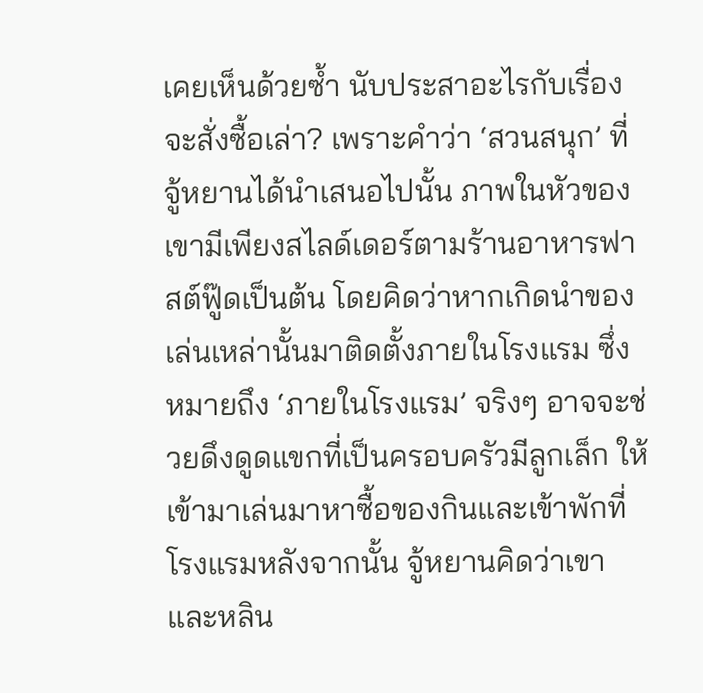เคยเห็นด้วยซ้ำ นับประสาอะไรกับเรื่องจะสั่งซื้อเล่า? เพราะคำว่า ‘สวนสนุก’ ที่จู้หยานได้นำเสนอไปนั้น ภาพในหัวของเขามีเพียงสไลด์เดอร์ตามร้านอาหารฟาสต์ฟู๊ดเป็นต้น โดยคิดว่าหากเกิดนำของเล่นเหล่านั้นมาติดตั้งภายในโรงแรม ซึ่งหมายถึง ‘ภายในโรงแรม’ จริงๆ อาจจะช่วยดึงดูดแขกที่เป็นครอบครัวมีลูกเล็ก ให้เข้ามาเล่นมาหาซื้อของกินและเข้าพักที่โรงแรมหลังจากนั้น จู้หยานคิดว่าเขาและหลิน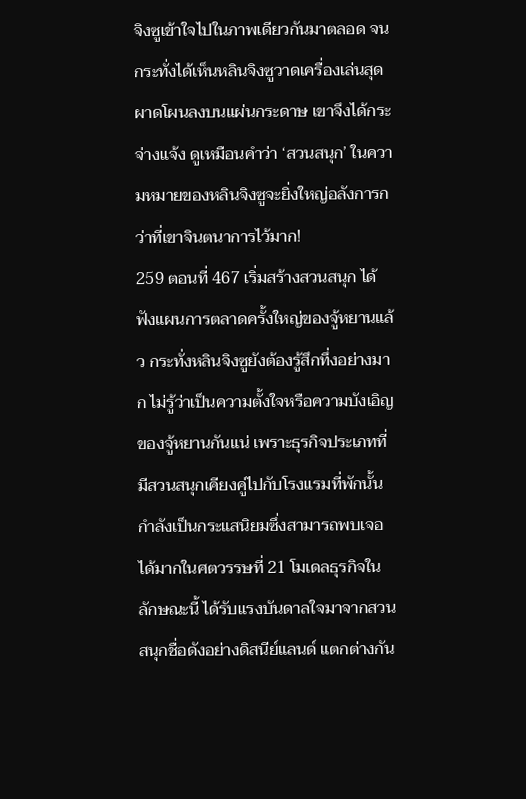จิงซูเข้าใจไปในภาพเดียวกันมาตลอด จนกระทั่งได้เห็นหลินจิงซูวาดเครื่องเล่นสุดผาดโผนลงบนแผ่นกระดาษ เขาจึงได้กระจ่างแจ้ง ดูเหมือนคำว่า ‘สวนสนุก’ ในความหมายของหลินจิงซูจะยิ่งใหญ่อลังการกว่าที่เขาจินตนาการไว้มาก!
259 ตอนที่ 467 เริ่มสร้างสวนสนุก ได้ฟังแผนการตลาดครั้งใหญ่ของจู้หยานแล้ว กระทั่งหลินจิงซูยังต้องรู้สึกทึ่งอย่างมาก ไม่รู้ว่าเป็นความตั้งใจหรือความบังเอิญของจู้หยานกันแน่ เพราะธุรกิจประเภทที่มีสวนสนุกเคียงคู่ไปกับโรงแรมที่พักนั้น กำลังเป็นกระแสนิยมซึ่งสามารถพบเจอได้มากในศตวรรษที่ 21 โมเดลธุรกิจในลักษณะนี้ ได้รับแรงบันดาลใจมาจากสวนสนุกชื่อดังอย่างดิสนีย์แลนด์ แตกต่างกัน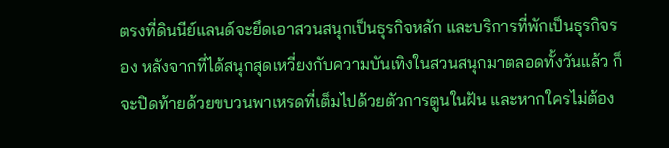ตรงที่ดินนีย์แลนด์จะยึดเอาสวนสนุกเป็นธุรกิจหลัก และบริการที่พักเป็นธุรกิจรอง หลังจากที่ได้สนุกสุดเหวี่ยงกับความบันเทิงในสวนสนุกมาตลอดทั้งวันแล้ว ก็จะปิดท้ายด้วยขบวนพาเหรดที่เต็มไปด้วยตัวการตูนในฝัน และหากใครไม่ต้อง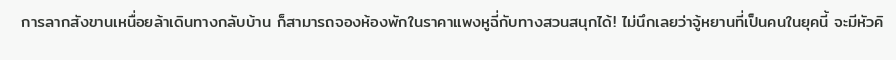การลากสังขานเหนื่อยล้าเดินทางกลับบ้าน ก็สามารถจองห้องพักในราคาแพงหูฉี่กับทางสวนสนุกได้! ไม่นึกเลยว่าจู้หยานที่เป็นคนในยุคนี้ จะมีหัวคิ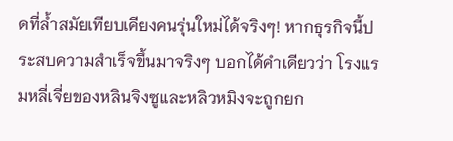ดที่ล้ำสมัยเทียบเคียงคนรุ่นใหม่ได้จริงๆ! หากธุรกิจนี้ประสบความสำเร็จขึ้นมาจริงๆ บอกได้คำเดียวว่า โรงแรมหลี่เจี่ยของหลินจิงซูและหลิวหมิงจะถูกยก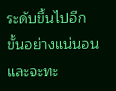ระดับขึ้นไปอีกขั้นอย่างแน่นอน และจะทะ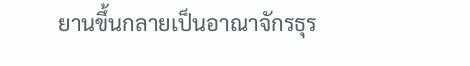ยานขึ้นกลายเป็นอาณาจักรธุร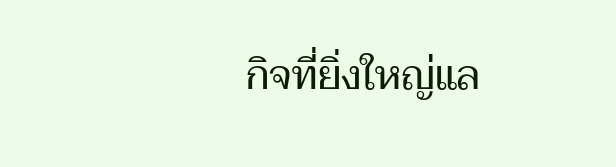กิจที่ยิ่งใหญ่แล